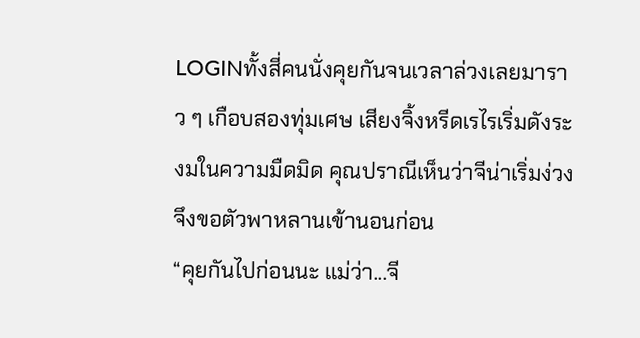LOGINทั้งสี่คนนั่งคุยกันจนเวลาล่วงเลยมาราว ๆ เกือบสองทุ่มเศษ เสียงจิ้งหรีดเรไรเริ่มดังระงมในความมืดมิด คุณปราณีเห็นว่าจีน่าเริ่มง่วง จึงขอตัวพาหลานเข้านอนก่อน
“คุยกันไปก่อนนะ แม่ว่า...จี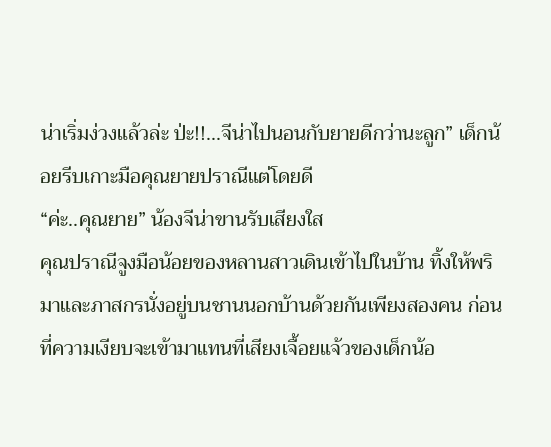น่าเริ่มง่วงแล้วล่ะ ป่ะ!!...จีน่าไปนอนกับยายดีกว่านะลูก” เด็กน้อยรีบเกาะมือคุณยายปราณีแต่โดยดี
“ค่ะ..คุณยาย” น้องจีน่าขานรับเสียงใส
คุณปราณีจูงมือน้อยของหลานสาวเดินเข้าไปในบ้าน ทิ้งให้พริมาและภาสกรนั่งอยู่บนชานนอกบ้านด้วยกันเพียงสองคน ก่อนที่ความเงียบจะเข้ามาแทนที่เสียงเจื้อยแจ้วของเด็กน้อ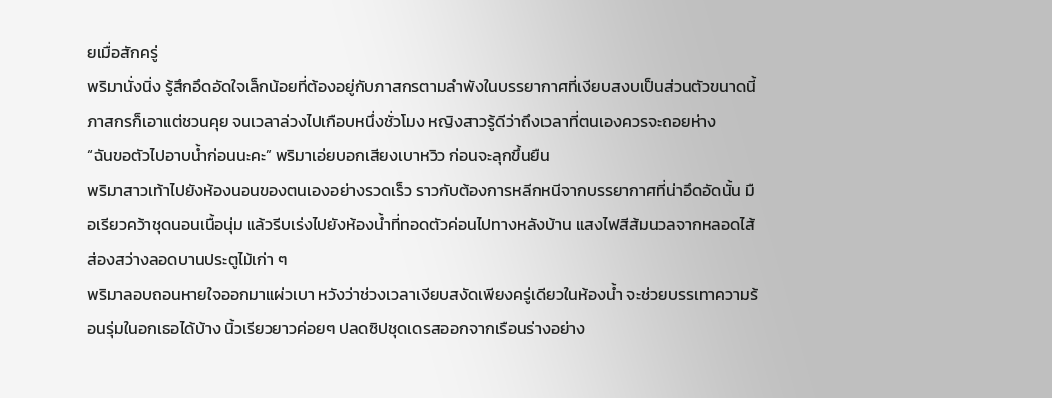ยเมื่อสักครู่
พริมานั่งนิ่ง รู้สึกอึดอัดใจเล็กน้อยที่ต้องอยู่กับภาสกรตามลำพังในบรรยากาศที่เงียบสงบเป็นส่วนตัวขนาดนี้ ภาสกรก็เอาแต่ชวนคุย จนเวลาล่วงไปเกือบหนึ่งชั่วโมง หญิงสาวรู้ดีว่าถึงเวลาที่ตนเองควรจะถอยห่าง
“ฉันขอตัวไปอาบน้ำก่อนนะคะ” พริมาเอ่ยบอกเสียงเบาหวิว ก่อนจะลุกขึ้นยืน
พริมาสาวเท้าไปยังห้องนอนของตนเองอย่างรวดเร็ว ราวกับต้องการหลีกหนีจากบรรยากาศที่น่าอึดอัดนั้น มือเรียวคว้าชุดนอนเนื้อนุ่ม แล้วรีบเร่งไปยังห้องน้ำที่ทอดตัวค่อนไปทางหลังบ้าน แสงไฟสีส้มนวลจากหลอดไส้ส่องสว่างลอดบานประตูไม้เก่า ๆ
พริมาลอบถอนหายใจออกมาแผ่วเบา หวังว่าช่วงเวลาเงียบสงัดเพียงครู่เดียวในห้องน้ำ จะช่วยบรรเทาความร้อนรุ่มในอกเธอได้บ้าง นิ้วเรียวยาวค่อยๆ ปลดซิปชุดเดรสออกจากเรือนร่างอย่าง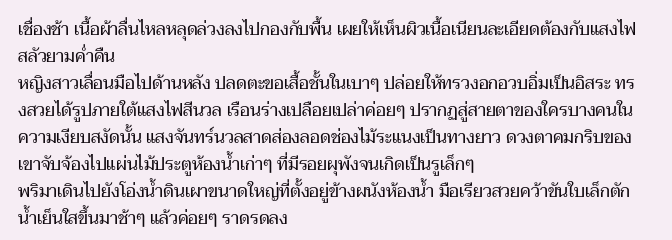เชื่องช้า เนื้อผ้าลื่นไหลหลุดล่วงลงไปกองกับพื้น เผยให้เห็นผิวเนื้อเนียนละเอียดต้องกับแสงไฟสลัวยามค่ำคืน
หญิงสาวเลื่อนมือไปด้านหลัง ปลดตะขอเสื้อชั้นในเบาๆ ปล่อยให้ทรวงอกอวบอิ่มเป็นอิสระ ทรงสวยได้รูปภายใต้แสงไฟสีนวล เรือนร่างเปลือยเปล่าค่อยๆ ปรากฏสู่สายตาของใครบางคนในความเงียบสงัดนั้น แสงจันทร์นวลสาดส่องลอดช่องไม้ระแนงเป็นทางยาว ดวงตาคมกริบของเขาจับจ้องไปแผ่นไม้ประตูห้องน้ำเก่าๆ ที่มีรอยผุพังจนเกิดเป็นรูเล็กๆ
พริมาเดินไปยังโอ่งน้ำดินเผาขนาดใหญ่ที่ตั้งอยู่ข้างผนังห้องน้ำ มือเรียวสวยคว้าขันใบเล็กตักน้ำเย็นใสขึ้นมาช้าๆ แล้วค่อยๆ ราดรดลง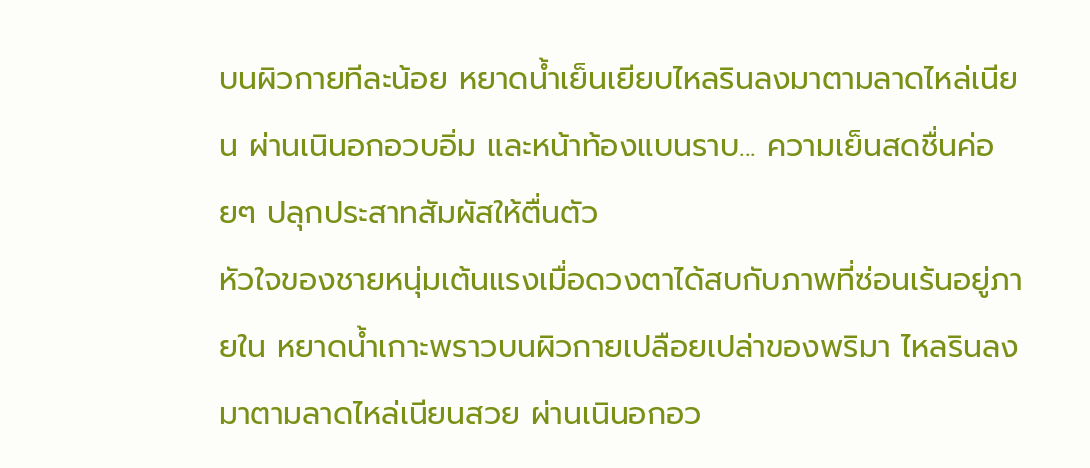บนผิวกายทีละน้อย หยาดน้ำเย็นเยียบไหลรินลงมาตามลาดไหล่เนียน ผ่านเนินอกอวบอิ่ม และหน้าท้องแบนราบ... ความเย็นสดชื่นค่อยๆ ปลุกประสาทสัมผัสให้ตื่นตัว
หัวใจของชายหนุ่มเต้นแรงเมื่อดวงตาได้สบกับภาพที่ซ่อนเร้นอยู่ภายใน หยาดน้ำเกาะพราวบนผิวกายเปลือยเปล่าของพริมา ไหลรินลงมาตามลาดไหล่เนียนสวย ผ่านเนินอกอว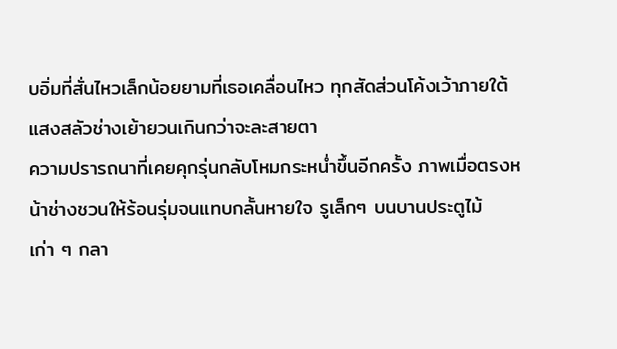บอิ่มที่สั่นไหวเล็กน้อยยามที่เธอเคลื่อนไหว ทุกสัดส่วนโค้งเว้าภายใต้แสงสลัวช่างเย้ายวนเกินกว่าจะละสายตา
ความปรารถนาที่เคยคุกรุ่นกลับโหมกระหน่ำขึ้นอีกครั้ง ภาพเมื่อตรงหน้าช่างชวนให้ร้อนรุ่มจนแทบกลั้นหายใจ รูเล็กๆ บนบานประตูไม้เก่า ๆ กลา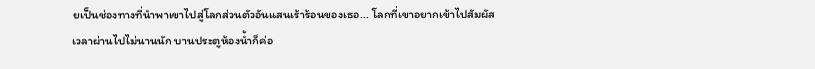ยเป็นช่องทางที่นำพาเขาไปสู่โลกส่วนตัวอันแสนเร้าร้อนของเธอ... โลกที่เขาอยากเข้าไปสัมผัส
เวลาผ่านไปไม่นานนัก บานประตูห้องน้ำก็ค่อ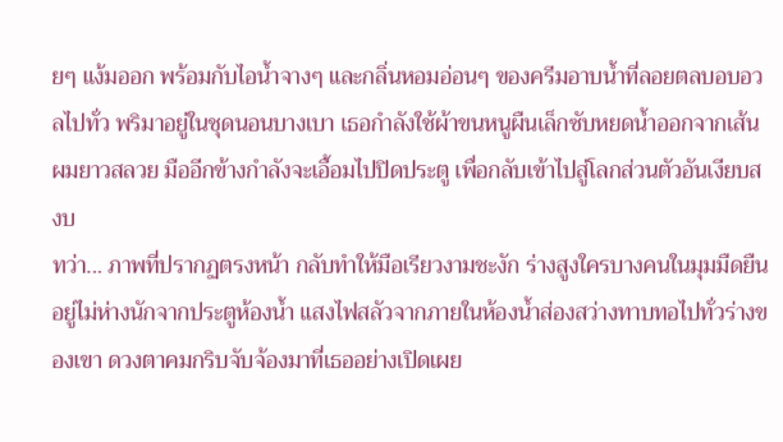ยๆ แง้มออก พร้อมกับไอน้ำจางๆ และกลิ่นหอมอ่อนๆ ของครีมอาบน้ำที่ลอยตลบอบอวลไปทั่ว พริมาอยู่ในชุดนอนบางเบา เธอกำลังใช้ผ้าขนหนูผืนเล็กซับหยดน้ำออกจากเส้นผมยาวสลวย มืออีกข้างกำลังจะเอื้อมไปปิดประตู เพื่อกลับเข้าไปสู่โลกส่วนตัวอันเงียบสงบ
ทว่า... ภาพที่ปรากฏตรงหน้า กลับทำให้มือเรียวงามชะงัก ร่างสูงใครบางคนในมุมมืดยืนอยู่ไม่ห่างนักจากประตูห้องน้ำ แสงไฟสลัวจากภายในห้องน้ำส่องสว่างทาบทอไปทั่วร่างของเขา ดวงตาคมกริบจับจ้องมาที่เธออย่างเปิดเผย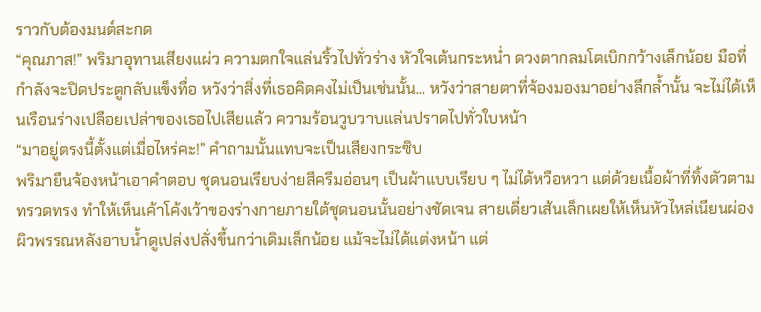ราวกับต้องมนต์สะกด
“คุณภาส!” พริมาอุทานเสียงแผ่ว ความตกใจแล่นริ้วไปทั่วร่าง หัวใจเต้นกระหน่ำ ดวงตากลมโตเบิกกว้างเล็กน้อย มือที่กำลังจะปิดประตูกลับแข็งทื่อ หวังว่าสิ่งที่เธอคิดคงไม่เป็นเช่นนั้น... หวังว่าสายตาที่จ้องมองมาอย่างลึกล้ำนั้น จะไม่ได้เห็นเรือนร่างเปลือยเปล่าของเธอไปเสียแล้ว ความร้อนวูบวาบแล่นปราดไปทั่วใบหน้า
“มาอยู่ตรงนี้ตั้งแต่เมื่อไหร่คะ!” คำถามนั้นแทบจะเป็นเสียงกระซิบ
พริมายืนจ้องหน้าเอาคำตอบ ชุดนอนเรียบง่ายสีครีมอ่อนๆ เป็นผ้าแบบเรียบ ๆ ไม่ได้หวือหวา แต่ด้วยเนื้อผ้าที่ทิ้งตัวตามทรวดทรง ทำให้เห็นเค้าโค้งเว้าของร่างกายภายใต้ชุดนอนนั้นอย่างชัดเจน สายเดี่ยวเส้นเล็กเผยให้เห็นหัวไหล่เนียนผ่อง ผิวพรรณหลังอาบน้ำดูเปล่งปลั่งขึ้นกว่าเดิมเล็กน้อย แม้จะไม่ได้แต่งหน้า แต่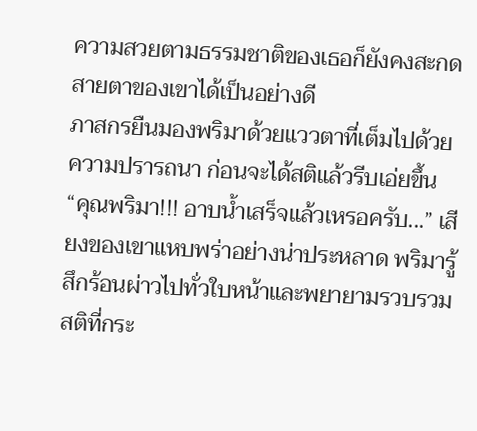ความสวยตามธรรมชาติของเธอก็ยังคงสะกดสายตาของเขาได้เป็นอย่างดี
ภาสกรยืนมองพริมาด้วยแววตาที่เต็มไปด้วยความปรารถนา ก่อนจะได้สติแล้วรีบเอ่ยขึ้น
“คุณพริมา!!! อาบน้ำเสร็จแล้วเหรอครับ...” เสียงของเขาแหบพร่าอย่างน่าประหลาด พริมารู้สึกร้อนผ่าวไปทั่วใบหน้าและพยายามรวบรวมสติที่กระ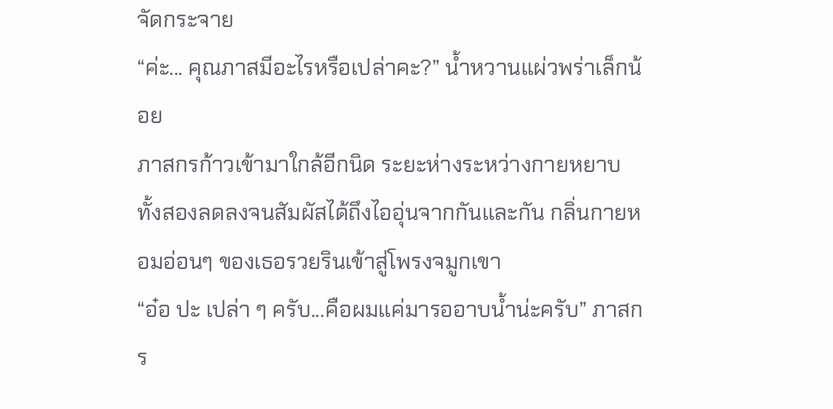จัดกระจาย
“ค่ะ... คุณภาสมีอะไรหรือเปล่าคะ?” น้ำหวานแผ่วพร่าเล็กน้อย
ภาสกรก้าวเข้ามาใกล้อีกนิด ระยะห่างระหว่างกายหยาบทั้งสองลดลงจนสัมผัสได้ถึงไออุ่นจากกันและกัน กลิ่นกายหอมอ่อนๆ ของเธอรวยรินเข้าสู่โพรงจมูกเขา
“อ๋อ ปะ เปล่า ๆ ครับ...คือผมแค่มารออาบน้ำน่ะครับ” ภาสกร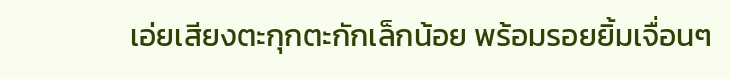เอ่ยเสียงตะกุกตะกักเล็กน้อย พร้อมรอยยิ้มเจื่อนๆ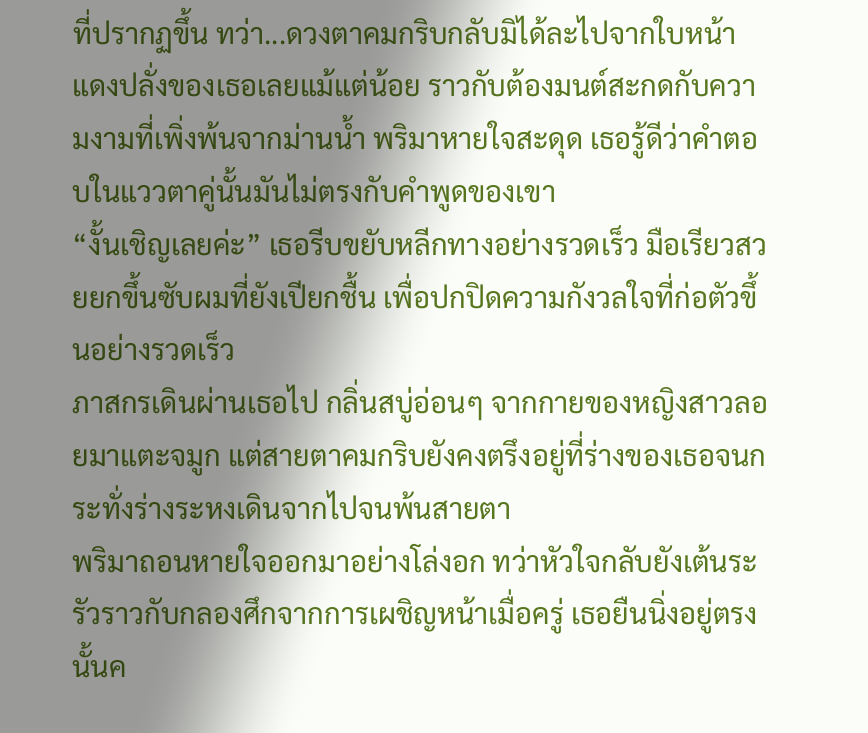ที่ปรากฏขึ้น ทว่า...ดวงตาคมกริบกลับมิได้ละไปจากใบหน้าแดงปลั่งของเธอเลยแม้แต่น้อย ราวกับต้องมนต์สะกดกับความงามที่เพิ่งพ้นจากม่านน้ำ พริมาหายใจสะดุด เธอรู้ดีว่าคำตอบในแววตาคู่นั้นมันไม่ตรงกับคำพูดของเขา
“งั้นเชิญเลยค่ะ” เธอรีบขยับหลีกทางอย่างรวดเร็ว มือเรียวสวยยกขึ้นซับผมที่ยังเปียกชื้น เพื่อปกปิดความกังวลใจที่ก่อตัวขึ้นอย่างรวดเร็ว
ภาสกรเดินผ่านเธอไป กลิ่นสบู่อ่อนๆ จากกายของหญิงสาวลอยมาแตะจมูก แต่สายตาคมกริบยังคงตรึงอยู่ที่ร่างของเธอจนกระทั่งร่างระหงเดินจากไปจนพ้นสายตา
พริมาถอนหายใจออกมาอย่างโล่งอก ทว่าหัวใจกลับยังเต้นระรัวราวกับกลองศึกจากการเผชิญหน้าเมื่อครู่ เธอยืนนิ่งอยู่ตรงนั้นค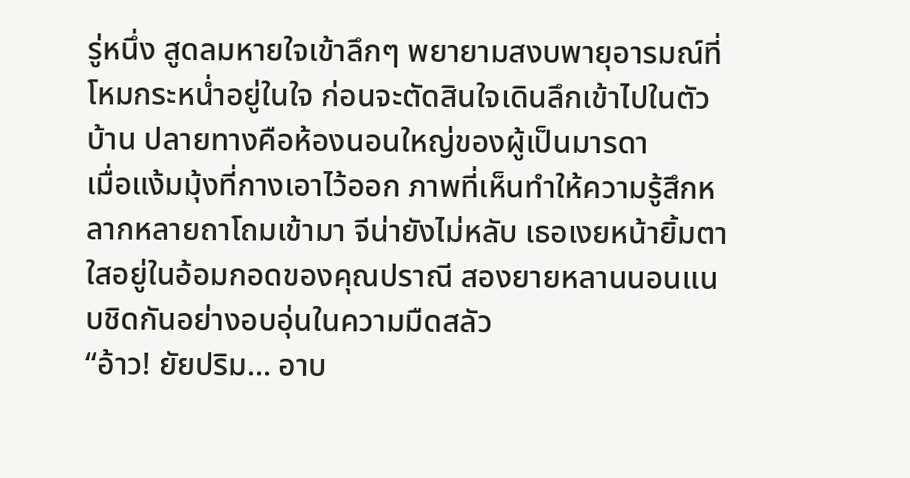รู่หนึ่ง สูดลมหายใจเข้าลึกๆ พยายามสงบพายุอารมณ์ที่โหมกระหน่ำอยู่ในใจ ก่อนจะตัดสินใจเดินลึกเข้าไปในตัวบ้าน ปลายทางคือห้องนอนใหญ่ของผู้เป็นมารดา
เมื่อแง้มมุ้งที่กางเอาไว้ออก ภาพที่เห็นทำให้ความรู้สึกหลากหลายถาโถมเข้ามา จีน่ายังไม่หลับ เธอเงยหน้ายิ้มตาใสอยู่ในอ้อมกอดของคุณปราณี สองยายหลานนอนแนบชิดกันอย่างอบอุ่นในความมืดสลัว
“อ้าว! ยัยปริม... อาบ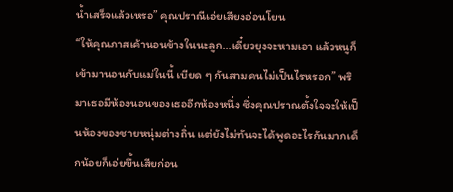น้ำเสร็จแล้วเหรอ” คุณปราณีเอ่ยเสียงอ่อนโยน
“ให้คุณภาสเค้านอนข้างในนะลูก...เดี๋ยวยุงจะหามเอา แล้วหนูก็เข้ามานอนกับแม่ในนี้ เบียด ๆ กันสามคนไม่เป็นไรหรอก” พริมาเธอมีห้องนอนของเธออีกห้องหนึ่ง ซึ่งคุณปราณตั้งใจจะให้เป็นห้องของชายหนุ่มต่างถิ่น แต่ยังไม่ทันจะได้พูดอะไรกันมากเด็กน้อยก็เอ่ยขึ้นเสียก่อน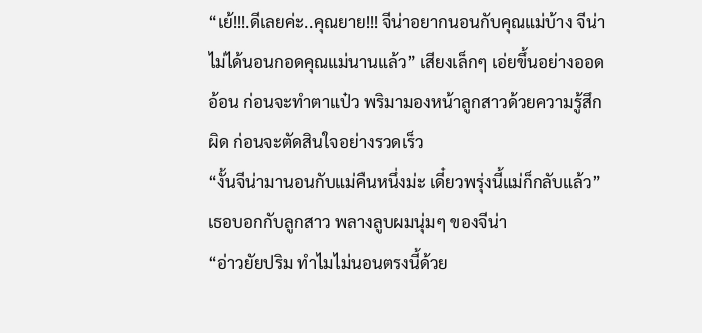“เย้!!!.ดีเลยค่ะ..คุณยาย!!! จีน่าอยากนอนกับคุณแม่บ้าง จีน่าไม่ได้นอนกอดคุณแม่นานแล้ว” เสียงเล็กๆ เอ่ยขึ้นอย่างออดอ้อน ก่อนจะทำตาแป๋ว พริมามองหน้าลูกสาวด้วยความรู้สึกผิด ก่อนจะตัดสินใจอย่างรวดเร็ว
“งั้นจีน่ามานอนกับแม่คืนหนึ่งม่ะ เดี๋ยวพรุ่งนี้แม่ก็กลับแล้ว” เธอบอกกับลูกสาว พลางลูบผมนุ่มๆ ของจีน่า
“อ่าวยัยปริม ทำไมไม่นอนตรงนี้ด้วย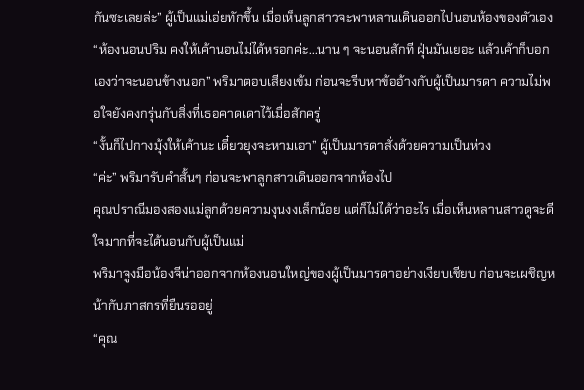กันซะเลยล่ะ” ผู้เป็นแม่เอ่ยทักขึ้น เมื่อเห็นลูกสาวจะพาหลานเดินออกไปนอนห้องของตัวเอง
“ห้องนอนปริม คงให้เค้านอนไม่ได้หรอกค่ะ...นาน ๆ จะนอนสักที ฝุ่นมันเยอะ แล้วเค้าก็บอกเองว่าจะนอนข้างนอก” พริมาตอบเสียงเข้ม ก่อนจะรีบหาข้ออ้างกับผู้เป็นมารดา ความไม่พอใจยังคงกรุ่นกับสิ่งที่เธอคาดเดาไว้เมื่อสักครู่
“งั้นก็ไปกางมุ้งให้เค้านะ เดี๋ยวยุงจะหามเอา” ผู้เป็นมารดาสั่งด้วยความเป็นห่วง
“ค่ะ” พริมารับคำสั้นๆ ก่อนจะพาลูกสาวเดินออกจากห้องไป
คุณปราณีมองสองแม่ลูกด้วยความงุนงงเล็กน้อย แต่ก็ไม่ได้ว่าอะไร เมื่อเห็นหลานสาวดูจะดีใจมากที่จะได้นอนกับผู้เป็นแม่
พริมาจูงมือน้องจีน่าออกจากห้องนอนใหญ่ของผู้เป็นมารดาอย่างเงียบเชียบ ก่อนจะเผชิญหน้ากับภาสกรที่ยืนรออยู่
“คุณ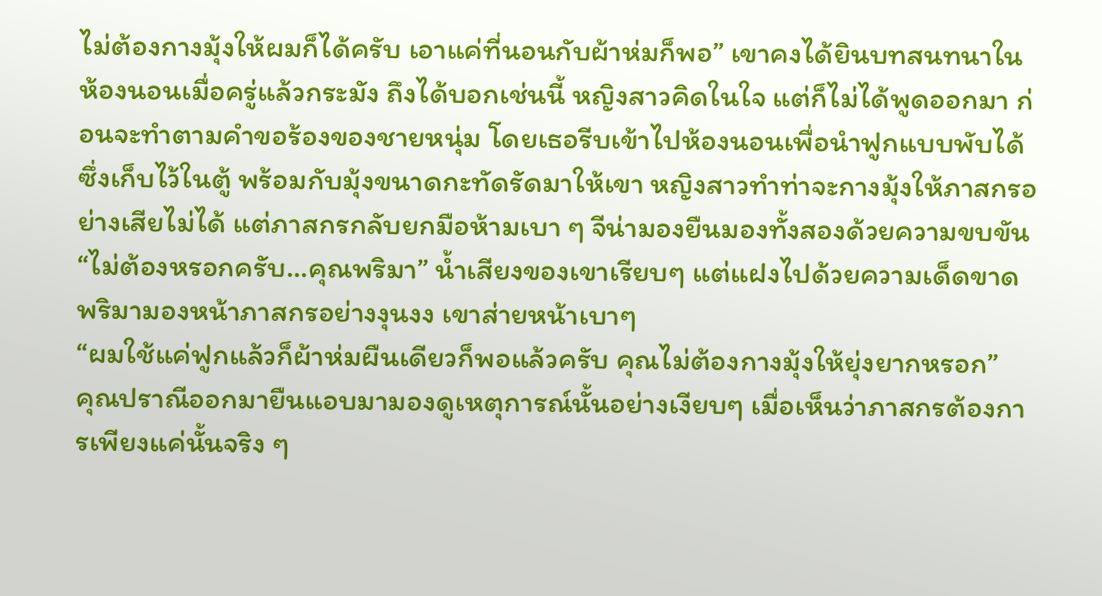ไม่ต้องกางมุ้งให้ผมก็ได้ครับ เอาแค่ที่นอนกับผ้าห่มก็พอ” เขาคงได้ยินบทสนทนาในห้องนอนเมื่อครู่แล้วกระมัง ถึงได้บอกเช่นนี้ หญิงสาวคิดในใจ แต่ก็ไม่ได้พูดออกมา ก่อนจะทำตามคำขอร้องของชายหนุ่ม โดยเธอรีบเข้าไปห้องนอนเพื่อนำฟูกแบบพับได้ซึ่งเก็บไว้ในตู้ พร้อมกับมุ้งขนาดกะทัดรัดมาให้เขา หญิงสาวทำท่าจะกางมุ้งให้ภาสกรอย่างเสียไม่ได้ แต่ภาสกรกลับยกมือห้ามเบา ๆ จีน่ามองยืนมองทั้งสองด้วยความขบขัน
“ไม่ต้องหรอกครับ...คุณพริมา” น้ำเสียงของเขาเรียบๆ แต่แฝงไปด้วยความเด็ดขาด พริมามองหน้าภาสกรอย่างงุนงง เขาส่ายหน้าเบาๆ
“ผมใช้แค่ฟูกแล้วก็ผ้าห่มผืนเดียวก็พอแล้วครับ คุณไม่ต้องกางมุ้งให้ยุ่งยากหรอก”
คุณปราณีออกมายืนแอบมามองดูเหตุการณ์นั้นอย่างเงียบๆ เมื่อเห็นว่าภาสกรต้องการเพียงแค่นั้นจริง ๆ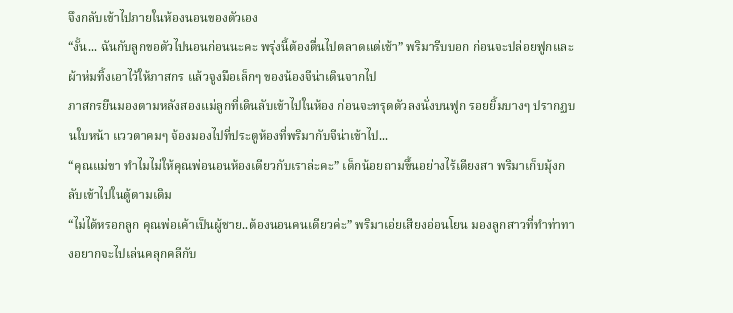จึงกลับเข้าไปภายในห้องนอนของตัวเอง
“งั้น... ฉันกับลูกขอตัวไปนอนก่อนนะคะ พรุ่งนี้ต้องตื่นไปตลาดแต่เช้า” พริมารีบบอก ก่อนจะปล่อยฟูกและผ้าห่มทิ้งเอาไว้ให้ภาสกร แล้วจูงมือเล็กๆ ของน้องจีน่าเดินจากไป
ภาสกรยืนมองตามหลังสองแม่ลูกที่เดินลับเข้าไปในห้อง ก่อนจะทรุดตัวลงนั่งบนฟูก รอยยิ้มบางๆ ปรากฏบนใบหน้า แววตาคมๆ จ้องมองไปที่ประตูห้องที่พริมากับจีน่าเข้าไป...
“คุณแม่ขา ทำไมไม่ให้คุณพ่อนอนห้องเดียวกับเราล่ะคะ” เด็กน้อยถามขึ้นอย่างไร้เดียงสา พริมาเก็บมุ้งกลับเข้าไปในตู้ตามเดิม
“ไม่ได้หรอกลูก คุณพ่อเค้าเป็นผู้ชาย..ต้องนอนคนเดียวค่ะ” พริมาเอ่ยเสียงอ่อนโยน มองลูกสาวที่ทำท่าทางอยากจะไปเล่นคลุกคลีกับ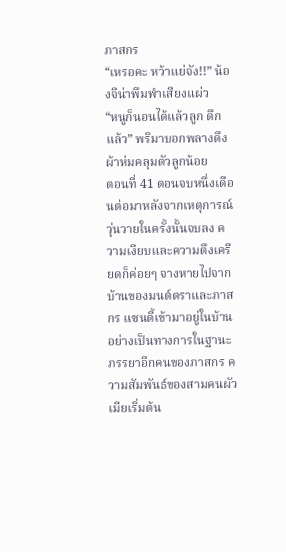ภาสกร
“เหรอคะ หว้าแย่จัง!!” น้องจีน่าพึมพำเสียงแผ่ว
“หนูก็นอนได้แล้วลูก ดึกแล้ว” พริมาบอกพลางดึงผ้าห่มคลุมตัวลูกน้อย
ตอนที่ 41 ตอนจบหนึ่งเดือนต่อมาหลังจากเหตุการณ์วุ่นวายในครั้งนั้นจบลง ความเงียบและความตึงเครียดก็ค่อยๆ จางหายไปจากบ้านของมนต์ตราและภาสกร แซนดี้เข้ามาอยู่ในบ้านอย่างเป็นทางการในฐานะภรรยาอีกคนของภาสกร ความสัมพันธ์ของสามคนผัวเมียเริ่มต้น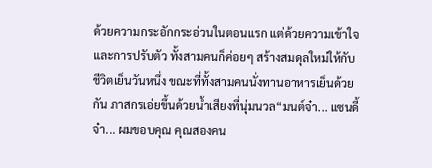ด้วยความกระอักกระอ่วนในตอนแรก แต่ด้วยความเข้าใจและการปรับตัว ทั้งสามคนก็ค่อยๆ สร้างสมดุลใหม่ให้กับชีวิตเย็นวันหนึ่ง ขณะที่ทั้งสามคนนั่งทานอาหารเย็นด้วยกัน ภาสกรเอ่ยขึ้นด้วยน้ำเสียงที่นุ่มนวล“มนต์จ๋า... แซนดี้จ๋า... ผมขอบคุณ คุณสองคน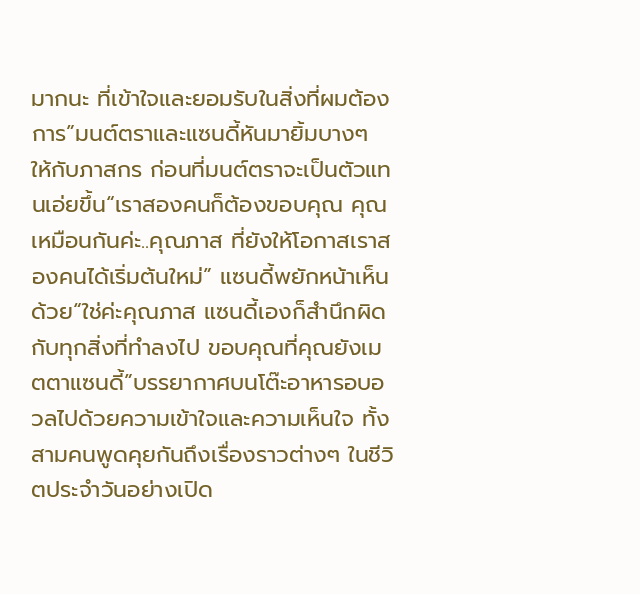มากนะ ที่เข้าใจและยอมรับในสิ่งที่ผมต้องการ”มนต์ตราและแซนดี้หันมายิ้มบางๆ ให้กับภาสกร ก่อนที่มนต์ตราจะเป็นตัวแทนเอ่ยขึ้น“เราสองคนก็ต้องขอบคุณ คุณเหมือนกันค่ะ..คุณภาส ที่ยังให้โอกาสเราสองคนได้เริ่มต้นใหม่” แซนดี้พยักหน้าเห็นด้วย“ใช่ค่ะคุณภาส แซนดี้เองก็สำนึกผิดกับทุกสิ่งที่ทำลงไป ขอบคุณที่คุณยังเมตตาแซนดี้”บรรยากาศบนโต๊ะอาหารอบอวลไปด้วยความเข้าใจและความเห็นใจ ทั้งสามคนพูดคุยกันถึงเรื่องราวต่างๆ ในชีวิตประจำวันอย่างเปิด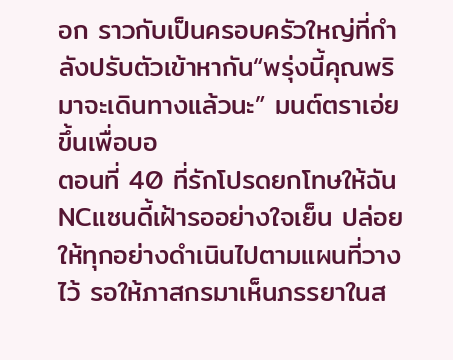อก ราวกับเป็นครอบครัวใหญ่ที่กำลังปรับตัวเข้าหากัน“พรุ่งนี้คุณพริมาจะเดินทางแล้วนะ” มนต์ตราเอ่ยขึ้นเพื่อบอ
ตอนที่ 40 ที่รักโปรดยกโทษให้ฉัน NCแซนดี้เฝ้ารออย่างใจเย็น ปล่อยให้ทุกอย่างดำเนินไปตามแผนที่วางไว้ รอให้ภาสกรมาเห็นภรรยาในส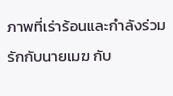ภาพที่เร่าร้อนและกำลังร่วมรักกับนายเมฆ กับ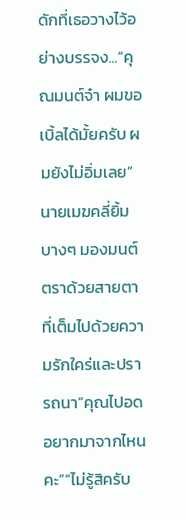ดักที่เธอวางไว้อย่างบรรจง...“คุณมนต์จ๋า ผมขอเบิ้ลได้มั้ยครับ ผมยังไม่อิ่มเลย” นายเมฆคลี่ยิ้มบางๆ มองมนต์ตราด้วยสายตาที่เต็มไปด้วยความรักใคร่และปรารถนา“คุณไปอดอยากมาจากไหนคะ”“ไม่รู้สิครับ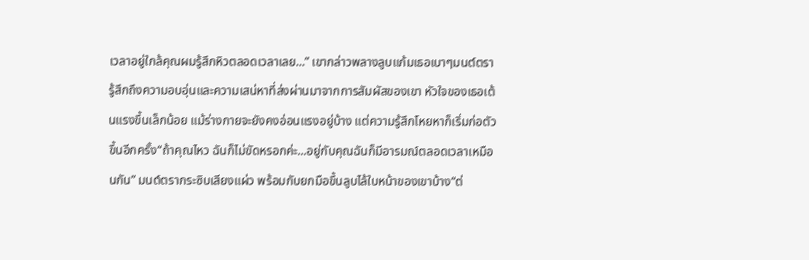เวลาอยู่ใกล้คุณผมรู้สึกหิวตลอดเวลาเลย...” เขากล่าวพลางลูบแก้มเธอเบาๆมนต์ตรารู้สึกถึงความอบอุ่นและความเสน่หาที่ส่งผ่านมาจากการสัมผัสของเขา หัวใจของเธอเต้นแรงขึ้นเล็กน้อย แม้ร่างกายจะยังคงอ่อนแรงอยู่บ้าง แต่ความรู้สึกโหยหาก็เริ่มก่อตัวขึ้นอีกครั้ง“ถ้าคุณไหว ฉันก็ไม่ขัดหรอกค่ะ...อยู่กับคุณฉันก็มีอารมณ์ตลอดเวลาเหมือนกัน” มนต์ตรากระซิบเสียงแผ่ว พร้อมกับยกมือขึ้นลูบไล้ใบหน้าของเขาบ้าง“ต่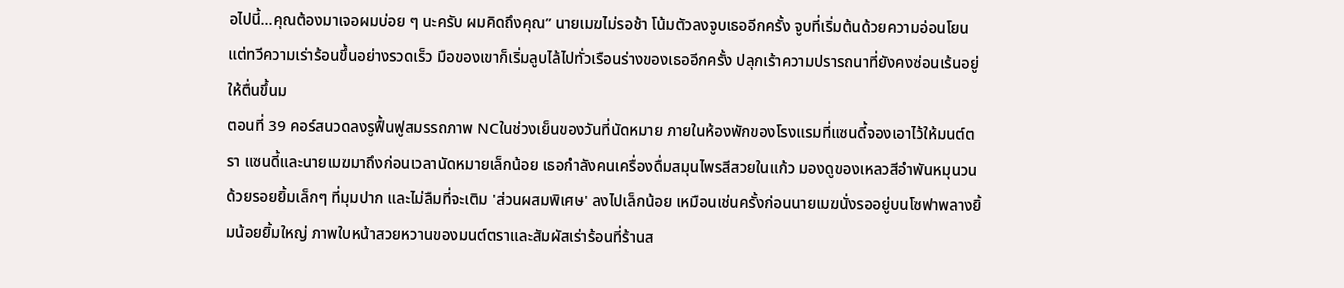อไปนี้...คุณต้องมาเจอผมบ่อย ๆ นะครับ ผมคิดถึงคุณ” นายเมฆไม่รอช้า โน้มตัวลงจูบเธออีกครั้ง จูบที่เริ่มต้นด้วยความอ่อนโยน แต่ทวีความเร่าร้อนขึ้นอย่างรวดเร็ว มือของเขาก็เริ่มลูบไล้ไปทั่วเรือนร่างของเธออีกครั้ง ปลุกเร้าความปรารถนาที่ยังคงซ่อนเร้นอยู่ให้ตื่นขึ้นม
ตอนที่ 39 คอร์สนวดลงรูฟื้นฟูสมรรถภาพ NCในช่วงเย็นของวันที่นัดหมาย ภายในห้องพักของโรงแรมที่แซนดี้จองเอาไว้ให้มนต์ตรา แซนดี้และนายเมฆมาถึงก่อนเวลานัดหมายเล็กน้อย เธอกำลังคนเครื่องดื่มสมุนไพรสีสวยในแก้ว มองดูของเหลวสีอำพันหมุนวนด้วยรอยยิ้มเล็กๆ ที่มุมปาก และไม่ลืมที่จะเติม 'ส่วนผสมพิเศษ' ลงไปเล็กน้อย เหมือนเช่นครั้งก่อนนายเมฆนั่งรออยู่บนโซฟาพลางยิ้มน้อยยิ้มใหญ่ ภาพใบหน้าสวยหวานของมนต์ตราและสัมผัสเร่าร้อนที่ร้านส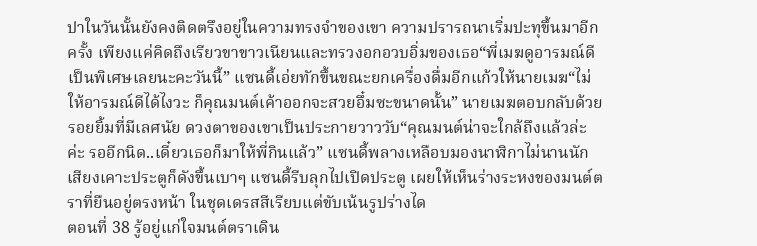ปาในวันนั้นยังคงติดตรึงอยู่ในความทรงจำของเขา ความปรารถนาเริ่มปะทุขึ้นมาอีกครั้ง เพียงแค่คิดถึงเรียวขาขาวเนียนและทรวงอกอวบอิ่มของเธอ“พี่เมฆดูอารมณ์ดีเป็นพิเศษเลยนะคะวันนี้” แซนดี้เอ่ยทักขึ้นขณะยกเครื่องดื่มอีกแก้วให้นายเมฆ“ไม่ให้อารมณ์ดีได้ไงวะ ก็คุณมนต์เค้าออกจะสวยอึ๋มซะขนาดนั้น” นายเมฆตอบกลับด้วยรอยยิ้มที่มีเลศนัย ดวงตาของเขาเป็นประกายวาววับ“คุณมนต์น่าจะใกล้ถึงแล้วล่ะค่ะ รออีกนิด..เดี๋ยวเธอก็มาให้พี่กินแล้ว” แซนดี้พลางเหลือบมองนาฬิกาไม่นานนัก เสียงเคาะประตูก็ดังขึ้นเบาๆ แซนดี้รีบลุกไปเปิดประตู เผยให้เห็นร่างระหงของมนต์ตราที่ยืนอยู่ตรงหน้า ในชุดเดรสสีเรียบแต่ขับเน้นรูปร่างได
ตอนที่ 38 รู้อยู่แก่ใจมนต์ตราเดิน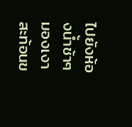ไปยังห้องน้ำช้าๆ มองเงาสะท้อนข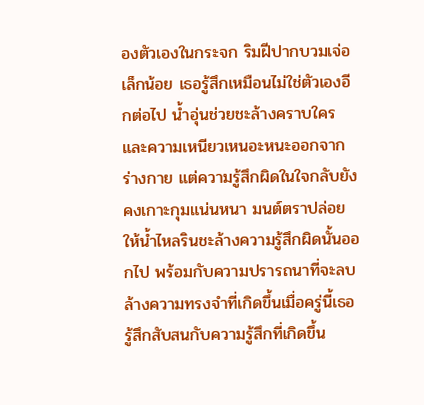องตัวเองในกระจก ริมฝีปากบวมเจ่อเล็กน้อย เธอรู้สึกเหมือนไม่ใช่ตัวเองอีกต่อไป น้ำอุ่นช่วยชะล้างคราบใครและความเหนียวเหนอะหนะออกจากร่างกาย แต่ความรู้สึกผิดในใจกลับยังคงเกาะกุมแน่นหนา มนต์ตราปล่อยให้น้ำไหลรินชะล้างความรู้สึกผิดนั้นออกไป พร้อมกับความปรารถนาที่จะลบล้างความทรงจำที่เกิดขึ้นเมื่อครู่นี้เธอรู้สึกสับสนกับความรู้สึกที่เกิดขึ้น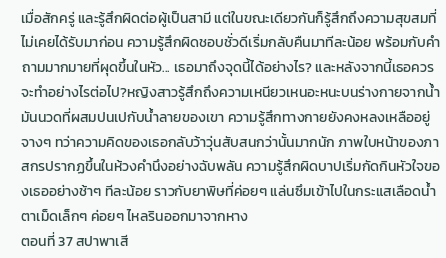เมื่อสักครู่ และรู้สึกผิดต่อผู้เป็นสามี แต่ในขณะเดียวกันก็รู้สึกถึงความสุขสมที่ไม่เคยได้รับมาก่อน ความรู้สึกผิดชอบชั่วดีเริ่มกลับคืนมาทีละน้อย พร้อมกับคำถามมากมายที่ผุดขึ้นในหัว... เธอมาถึงจุดนี้ได้อย่างไร? และหลังจากนี้เธอควรจะทำอย่างไรต่อไป?หญิงสาวรู้สึกถึงความเหนียวเหนอะหนะบนร่างกายจากน้ำมันนวดที่ผสมปนเปกับน้ำลายของเขา ความรู้สึกทางกายยังคงหลงเหลืออยู่จางๆ ทว่าความคิดของเธอกลับว้าวุ่นสับสนกว่านั้นมากนัก ภาพใบหน้าของภาสกรปรากฏขึ้นในห้วงคำนึงอย่างฉับพลัน ความรู้สึกผิดบาปเริ่มกัดกินหัวใจของเธออย่างช้าๆ ทีละน้อย ราวกับยาพิษที่ค่อยๆ แล่นซึมเข้าไปในกระแสเลือดน้ำตาเม็ดเล็กๆ ค่อยๆ ไหลรินออกมาจากหาง
ตอนที่ 37 สปาพาเสี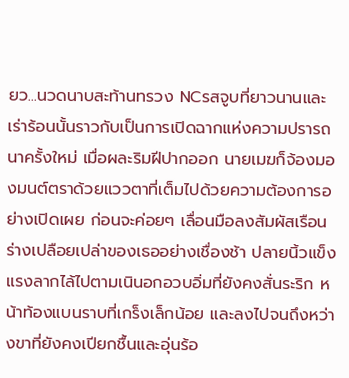ยว...นวดนาบสะท้านทรวง NCรสจูบที่ยาวนานและเร่าร้อนนั้นราวกับเป็นการเปิดฉากแห่งความปรารถนาครั้งใหม่ เมื่อผละริมฝีปากออก นายเมฆก็จ้องมองมนต์ตราด้วยแววตาที่เต็มไปด้วยความต้องการอย่างเปิดเผย ก่อนจะค่อยๆ เลื่อนมือลงสัมผัสเรือนร่างเปลือยเปล่าของเธออย่างเชื่องช้า ปลายนิ้วแข็งแรงลากไล้ไปตามเนินอกอวบอิ่มที่ยังคงสั่นระริก หน้าท้องแบนราบที่เกร็งเล็กน้อย และลงไปจนถึงหว่างขาที่ยังคงเปียกชื้นและอุ่นร้อ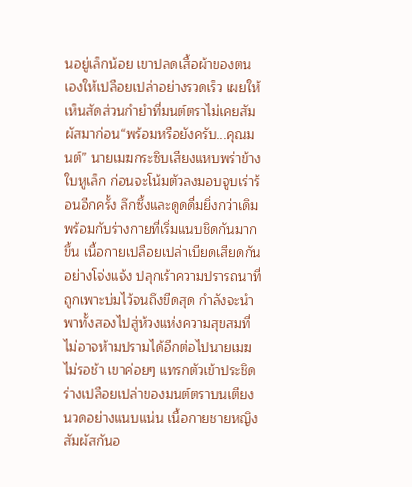นอยู่เล็กน้อย เขาปลดเสื้อผ้าของตนเองให้เปลือยเปล่าอย่างรวดเร็ว เผยให้เห็นสัดส่วนกำยำที่มนต์ตราไม่เคยสัมผัสมาก่อน“พร้อมหรือยังครับ...คุณมนต์” นายเมฆกระซิบเสียงแหบพร่าข้างใบหูเล็ก ก่อนจะโน้มตัวลงมอบจูบเร่าร้อนอีกครั้ง ลึกซึ้งและดูดดื่มยิ่งกว่าเดิม พร้อมกับร่างกายที่เริ่มแนบชิดกันมากขึ้น เนื้อกายเปลือยเปล่าเบียดเสียดกันอย่างโจ่งแจ้ง ปลุกเร้าความปรารถนาที่ถูกเพาะบ่มไว้จนถึงขีดสุด กำลังจะนำพาทั้งสองไปสู่ห้วงแห่งความสุขสมที่ไม่อาจห้ามปรามได้อีกต่อไปนายเมฆไม่รอช้า เขาค่อยๆ แทรกตัวเข้าประชิดร่างเปลือยเปล่าของมนต์ตราบนเตียงนวดอย่างแนบแน่น เนื้อกายชายหญิงสัมผัสกันอ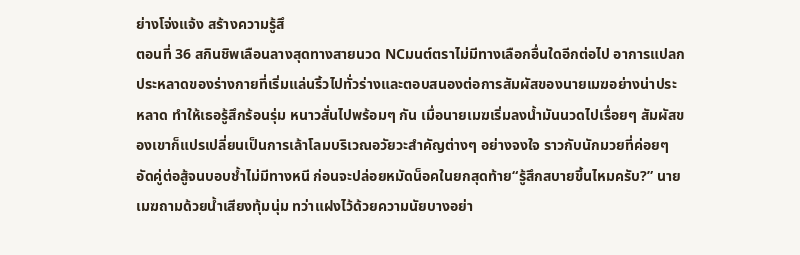ย่างโจ่งแจ้ง สร้างความรู้สึ
ตอนที่ 36 สกินชิพเลือนลางสุดทางสายนวด NCมนต์ตราไม่มีทางเลือกอื่นใดอีกต่อไป อาการแปลกประหลาดของร่างกายที่เริ่มแล่นริ้วไปทั่วร่างและตอบสนองต่อการสัมผัสของนายเมฆอย่างน่าประหลาด ทำให้เธอรู้สึกร้อนรุ่ม หนาวสั่นไปพร้อมๆ กัน เมื่อนายเมฆเริ่มลงน้ำมันนวดไปเรื่อยๆ สัมผัสของเขาก็แปรเปลี่ยนเป็นการเล้าโลมบริเวณอวัยวะสำคัญต่างๆ อย่างจงใจ ราวกับนักมวยที่ค่อยๆ อัดคู่ต่อสู้จนบอบช้ำไม่มีทางหนี ก่อนจะปล่อยหมัดน็อคในยกสุดท้าย“รู้สึกสบายขึ้นไหมครับ?” นายเมฆถามด้วยน้ำเสียงทุ้มนุ่ม ทว่าแฝงไว้ด้วยความนัยบางอย่า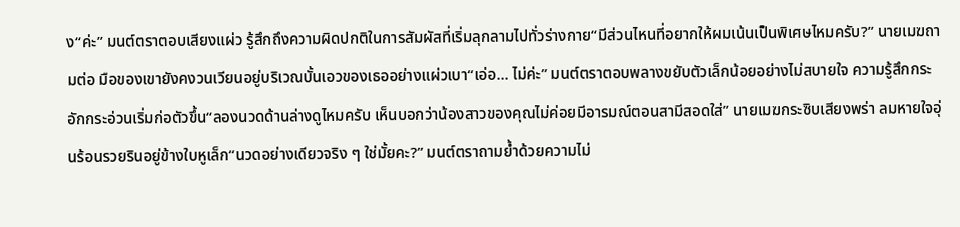ง“ค่ะ” มนต์ตราตอบเสียงแผ่ว รู้สึกถึงความผิดปกติในการสัมผัสที่เริ่มลุกลามไปทั่วร่างกาย“มีส่วนไหนที่อยากให้ผมเน้นเป็นพิเศษไหมครับ?” นายเมฆถามต่อ มือของเขายังคงวนเวียนอยู่บริเวณบั้นเอวของเธออย่างแผ่วเบา“เอ่อ... ไม่ค่ะ” มนต์ตราตอบพลางขยับตัวเล็กน้อยอย่างไม่สบายใจ ความรู้สึกกระอักกระอ่วนเริ่มก่อตัวขึ้น“ลองนวดด้านล่างดูไหมครับ เห็นบอกว่าน้องสาวของคุณไม่ค่อยมีอารมณ์ตอนสามีสอดใส่” นายเมฆกระซิบเสียงพร่า ลมหายใจอุ่นร้อนรวยรินอยู่ข้างใบหูเล็ก“นวดอย่างเดียวจริง ๆ ใช่มั้ยคะ?” มนต์ตราถามย้ำด้วยความไม่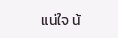แน่ใจ น้